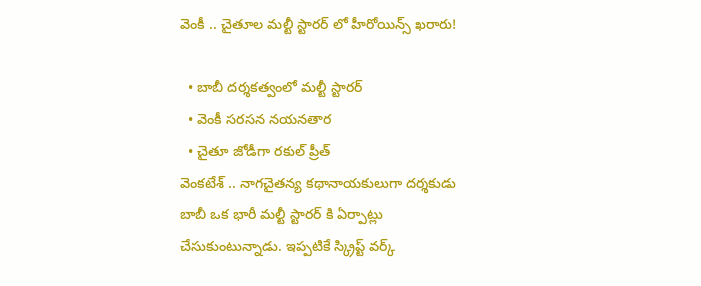వెంకీ .. చైతూల మల్టీ స్టారర్ లో హీరోయిన్స్ ఖరారు!

  • బాబీ దర్శకత్వంలో మల్టీ స్టారర్
  • వెంకీ సరసన నయనతార
  • చైతూ జోడీగా రకుల్ ప్రీత్
వెంకటేశ్ .. నాగచైతన్య కథానాయకులుగా దర్శకుడు బాబీ ఒక భారీ మల్టీ స్టారర్ కి ఏర్పాట్లు చేసుకుంటున్నాడు. ఇప్పటికే స్క్రిప్ట్ వర్క్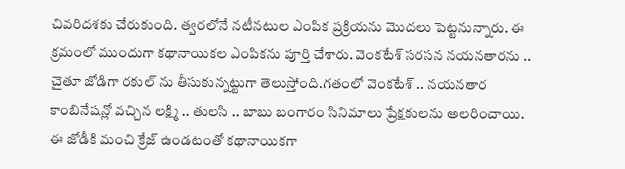చివరిదశకు చేరుకుంది. త్వరలోనే నటీనటుల ఎంపిక ప్రక్రియను మొదలు పెట్టనున్నారు. ఈ క్రమంలో ముందుగా కథానాయికల ఎంపికను పూర్తి చేశారు. వెంకటేశ్ సరసన నయనతారను .. చైతూ జోడిగా రకుల్ ను తీసుకున్నట్టుగా తెలుస్తోంది.గతంలో వెంకటేశ్ .. నయనతార కాంబినేషన్లో వచ్చిన లక్ష్మి .. తులసి .. బాబు బంగారం సినిమాలు ప్రేక్షకులను అలరించాయి. ఈ జోడీకి మంచి క్రేజ్ ఉండటంతో కథానాయికగా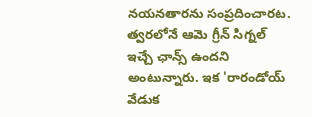నయనతారను సంప్రదించారట. త్వరలోనే ఆమె గ్రీన్ సిగ్నల్ ఇచ్చే ఛాన్స్ ఉందని అంటున్నారు. ఇక 'రారండోయ్ వేడుక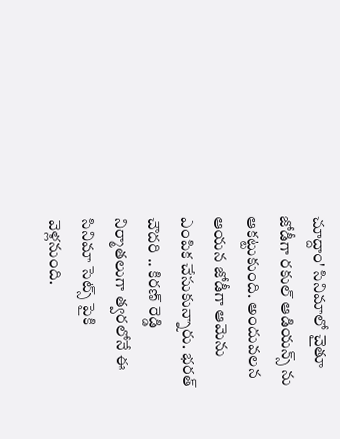చూద్దాం' సినిమాలో చైతూ జోడీగా రకుల్ ఆడియన్స్ ను ఆకట్టుకుంది. అందువలన ఆయన జోడీగా ఆమెను ఎంపిక చేసుకున్నారు. భరత్ చౌదరి .. కిరణ్ రెడ్డి నిర్మాతలుగా త్వరలోనే ఈ సినిమా సెట్స్ పైకి వెళ్లనుంది.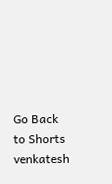Go Back to Shorts
venkatesh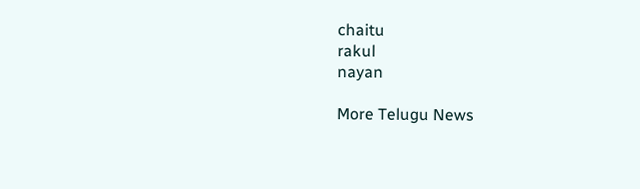chaitu
rakul
nayan

More Telugu News